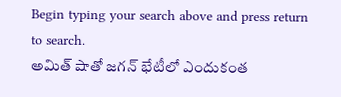Begin typing your search above and press return to search.
అమిత్ షాతో జగన్ భేటీలో ఎందుకంత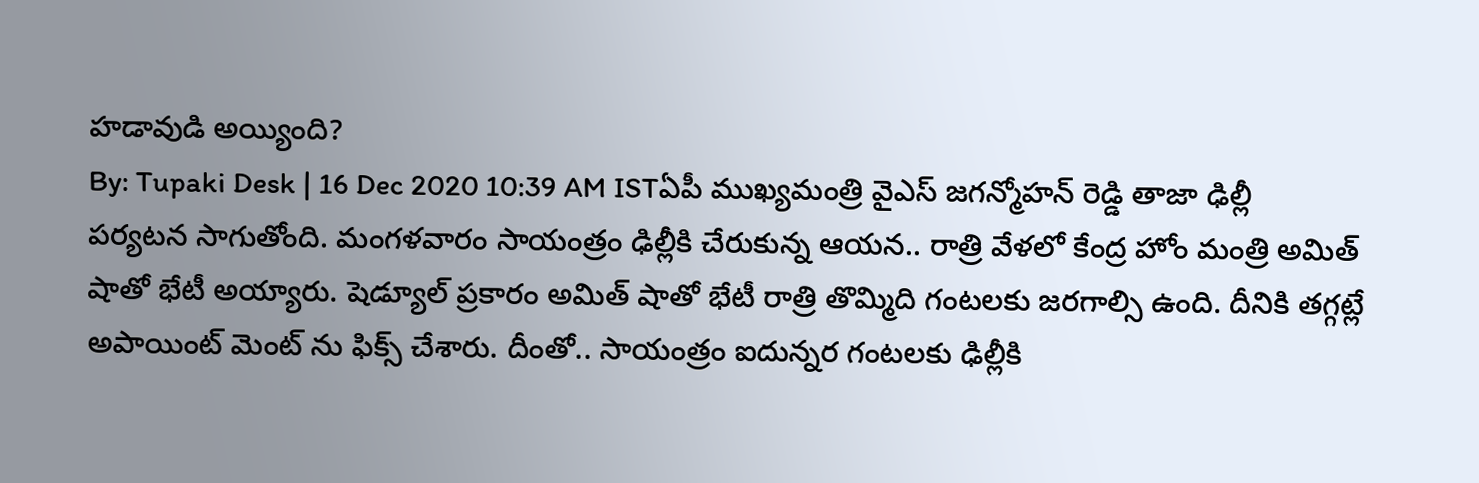హడావుడి అయ్యింది?
By: Tupaki Desk | 16 Dec 2020 10:39 AM ISTఏపీ ముఖ్యమంత్రి వైఎస్ జగన్మోహన్ రెడ్డి తాజా ఢిల్లీ పర్యటన సాగుతోంది. మంగళవారం సాయంత్రం ఢిల్లీకి చేరుకున్న ఆయన.. రాత్రి వేళలో కేంద్ర హోం మంత్రి అమిత్ షాతో భేటీ అయ్యారు. షెడ్యూల్ ప్రకారం అమిత్ షాతో భేటీ రాత్రి తొమ్మిది గంటలకు జరగాల్సి ఉంది. దీనికి తగ్గట్లే అపాయింట్ మెంట్ ను ఫిక్స్ చేశారు. దీంతో.. సాయంత్రం ఐదున్నర గంటలకు ఢిల్లీకి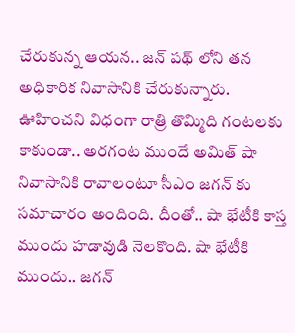చేరుకున్న ఆయన.. జన్ పథ్ లోని తన అధికారిక నివాసానికి చేరుకున్నారు.
ఊహించని విధంగా రాత్రి తొమ్మిది గంటలకు కాకుండా.. అరగంట ముందే అమిత్ షా నివాసానికి రావాలంటూ సీఎం జగన్ కు సమాచారం అందింది. దీంతో.. షా భేటీకి కాస్త ముందు హడావుడి నెలకొంది. షా భేటీకి ముందు.. జగన్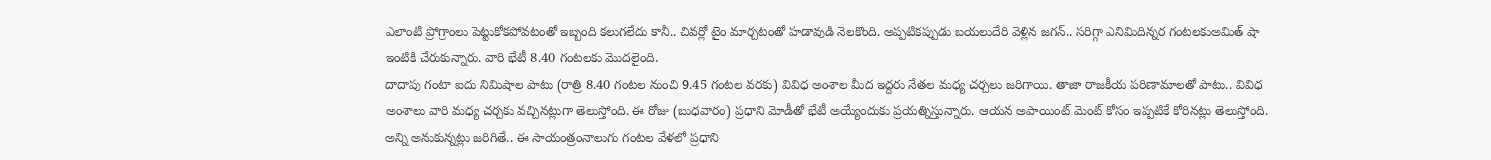ఎలాంటి ప్రోగ్రాంలు పెట్టుకోకపోవటంతో ఇబ్బంది కలుగలేదు కానీ.. చివర్లో టైం మార్చటంతో హడావుడి నెలకొంది. అప్పటికప్పుడు బయలుదేరి వెళ్లిన జగన్.. సరిగ్గా ఎనిమిదిన్నర గంటలకుఅమిత్ షా ఇంటికి చేరుకున్నారు. వారి భేటీ 8.40 గంటలకు మొదలైంది.
దాదాపు గంటా ఐదు నిమిషాల పాటు (రాత్రి 8.40 గంటల నుంచి 9.45 గంటల వరకు) వివిధ అంశాల మీద ఇద్దరు నేతల మధ్య చర్చలు జరిగాయి. తాజా రాజకీయ పరిణామాలతో పాటు.. వివిధ అంశాలు వారి మధ్య చర్చకు వచ్చినట్లుగా తెలుస్తోంది. ఈ రోజు (బుధవారం) ప్రధాని మోడీతో భేటీ అయ్యేందుకు ప్రయత్నిస్తున్నారు. ఆయన అపాయింట్ మెంట్ కోసం ఇప్పటికే కోరినట్లు తెలుస్తోంది. అన్ని అనుకున్నట్లు జరిగితే.. ఈ సాయంత్రంనాలుగు గంటల వేళలో ప్రధాని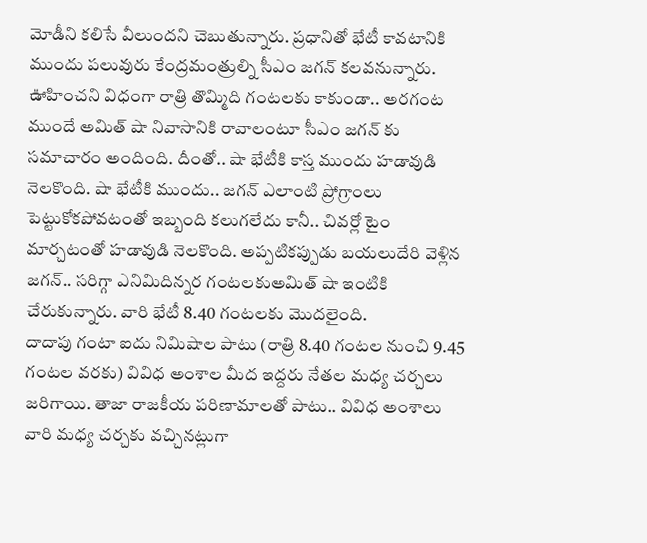మోడీని కలిసే వీలుందని చెబుతున్నారు. ప్రధానితో భేటీ కావటానికి ముందు పలువురు కేంద్రమంత్రుల్ని సీఎం జగన్ కలవనున్నారు.
ఊహించని విధంగా రాత్రి తొమ్మిది గంటలకు కాకుండా.. అరగంట ముందే అమిత్ షా నివాసానికి రావాలంటూ సీఎం జగన్ కు సమాచారం అందింది. దీంతో.. షా భేటీకి కాస్త ముందు హడావుడి నెలకొంది. షా భేటీకి ముందు.. జగన్ ఎలాంటి ప్రోగ్రాంలు పెట్టుకోకపోవటంతో ఇబ్బంది కలుగలేదు కానీ.. చివర్లో టైం మార్చటంతో హడావుడి నెలకొంది. అప్పటికప్పుడు బయలుదేరి వెళ్లిన జగన్.. సరిగ్గా ఎనిమిదిన్నర గంటలకుఅమిత్ షా ఇంటికి చేరుకున్నారు. వారి భేటీ 8.40 గంటలకు మొదలైంది.
దాదాపు గంటా ఐదు నిమిషాల పాటు (రాత్రి 8.40 గంటల నుంచి 9.45 గంటల వరకు) వివిధ అంశాల మీద ఇద్దరు నేతల మధ్య చర్చలు జరిగాయి. తాజా రాజకీయ పరిణామాలతో పాటు.. వివిధ అంశాలు వారి మధ్య చర్చకు వచ్చినట్లుగా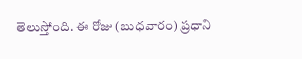తెలుస్తోంది. ఈ రోజు (బుధవారం) ప్రధాని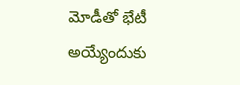మోడీతో భేటీ అయ్యేందుకు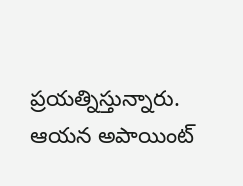ప్రయత్నిస్తున్నారు. ఆయన అపాయింట్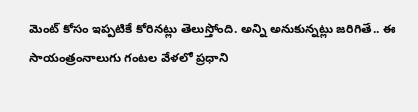మెంట్ కోసం ఇప్పటికే కోరినట్లు తెలుస్తోంది. అన్ని అనుకున్నట్లు జరిగితే.. ఈ సాయంత్రంనాలుగు గంటల వేళలో ప్రధాని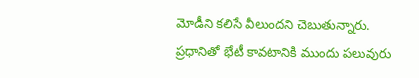మోడీని కలిసే వీలుందని చెబుతున్నారు. ప్రధానితో భేటీ కావటానికి ముందు పలువురు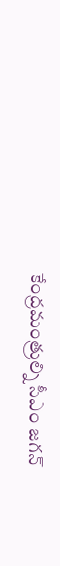కేంద్రమంత్రుల్ని సీఎం జగన్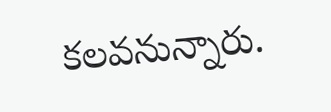కలవనున్నారు.